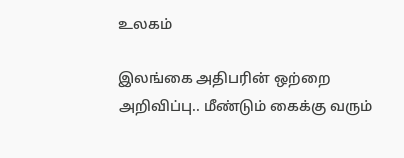உலகம்

இலங்கை அதிபரின் ஒற்றை அறிவிப்பு.. மீண்டும் கைக்கு வரும்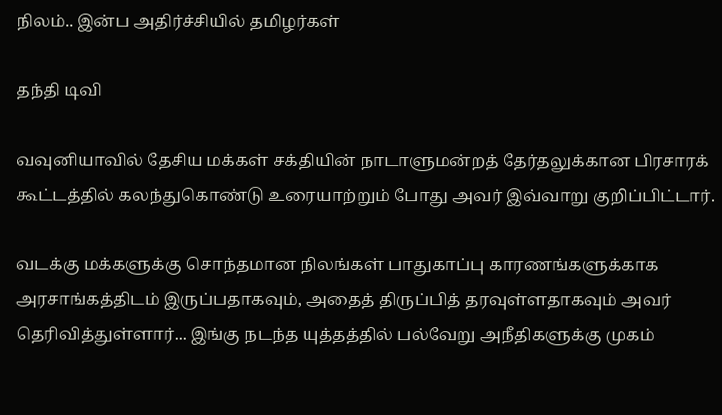நிலம்.. இன்ப அதிர்ச்சியில் தமிழர்கள்

தந்தி டிவி

வவுனியாவில் தேசிய மக்கள் சக்தியின் நாடாளுமன்றத் தேர்தலுக்கான பிரசாரக் கூட்டத்தில் கலந்துகொண்டு உரையாற்றும் போது அவர் இவ்வாறு குறிப்பிட்டார்.

வடக்கு மக்களுக்கு சொந்தமான நிலங்கள் பாதுகாப்பு காரணங்களுக்காக அரசாங்கத்திடம் இருப்பதாகவும், அதைத் திருப்பித் தரவுள்ளதாகவும் அவர் தெரிவித்துள்ளார்... இங்கு நடந்த யுத்தத்தில் பல்வேறு அநீதிகளுக்கு முகம்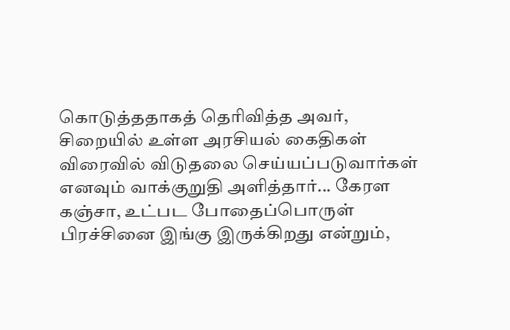கொடுத்ததாகத் தெரிவித்த அவர், சிறையில் உள்ள அரசியல் கைதிகள் விரைவில் விடுதலை செய்யப்படுவார்கள் எனவும் வாக்குறுதி அளித்தார்... கேரள கஞ்சா, உட்பட போதைப்பொருள் பிரச்சினை இங்கு இருக்கிறது என்றும்,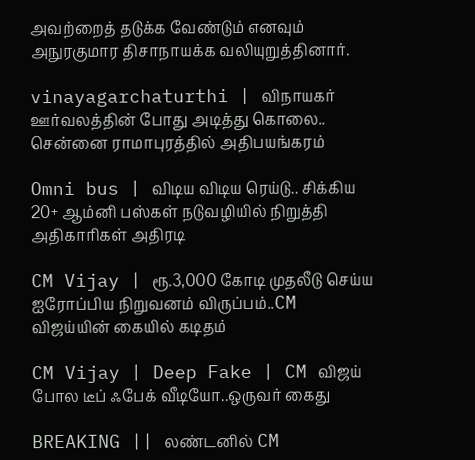அவற்றைத் தடுக்க வேண்டும் எனவும் அநுரகுமார திசாநாயக்க வலியுறுத்தினார்.

vinayagarchaturthi | விநாயகர் ஊர்வலத்தின் போது அடித்து கொலை.. சென்னை ராமாபுரத்தில் அதிபயங்கரம்

Omni bus | விடிய விடிய ரெய்டு.. சிக்கிய 20+ ஆம்னி பஸ்கள் நடுவழியில் நிறுத்தி அதிகாரிகள் அதிரடி

CM Vijay | ரூ.3,000 கோடி முதலீடு செய்ய ஐரோப்பிய நிறுவனம் விருப்பம்..CM விஜய்யின் கையில் கடிதம்

CM Vijay | Deep Fake | CM விஜய் போல டீப் ஃபேக் வீடியோ..ஒருவர் கைது

BREAKING || லண்டனில் CM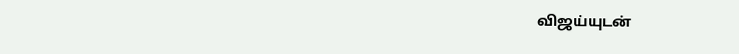விஜய்யுடன்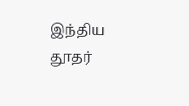இந்திய தூதர்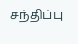சந்திப்பு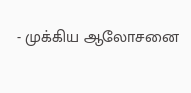- முக்கிய ஆலோசனை